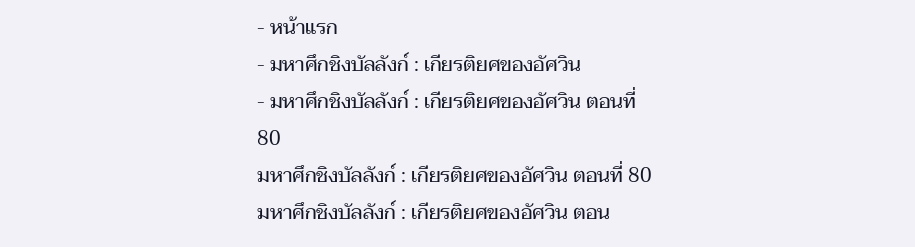- หน้าแรก
- มหาศึกชิงบัลลังก์ : เกียรติยศของอัศวิน
- มหาศึกชิงบัลลังก์ : เกียรติยศของอัศวิน ตอนที่ 80
มหาศึกชิงบัลลังก์ : เกียรติยศของอัศวิน ตอนที่ 80
มหาศึกชิงบัลลังก์ : เกียรติยศของอัศวิน ตอน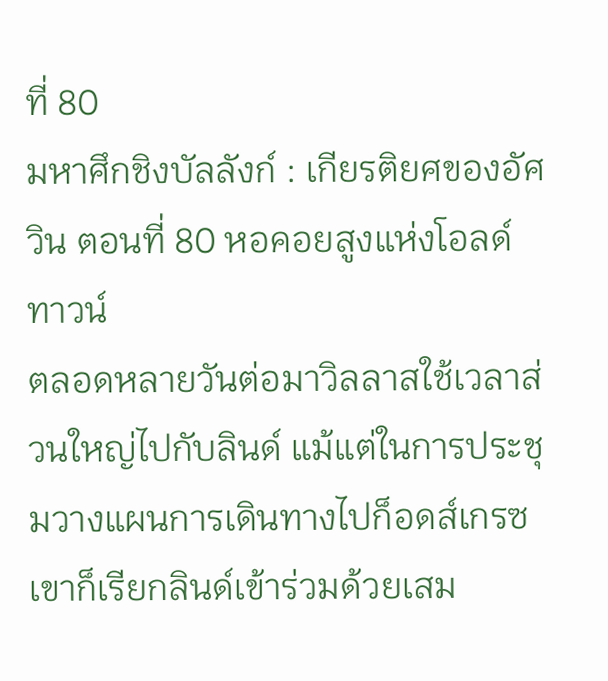ที่ 80
มหาศึกชิงบัลลังก์ : เกียรติยศของอัศวิน ตอนที่ 80 หอคอยสูงแห่งโอลด์ทาวน์
ตลอดหลายวันต่อมาวิลลาสใช้เวลาส่วนใหญ่ไปกับลินด์ แม้แต่ในการประชุมวางแผนการเดินทางไปก็อดส์เกรซเขาก็เรียกลินด์เข้าร่วมด้วยเสม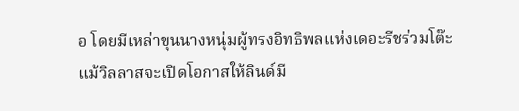อ โดยมีเหล่าขุนนางหนุ่มผู้ทรงอิทธิพลแห่งเดอะรีชร่วมโต๊ะ
แม้วิลลาสจะเปิดโอกาสให้ลินด์มี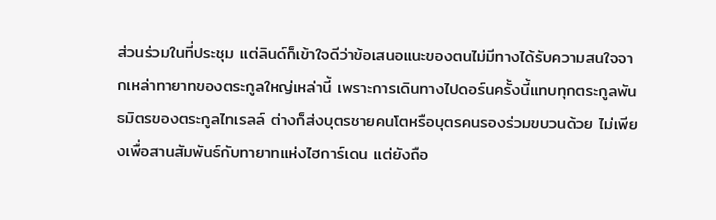ส่วนร่วมในที่ประชุม แต่ลินด์ก็เข้าใจดีว่าข้อเสนอแนะของตนไม่มีทางได้รับความสนใจจากเหล่าทายาทของตระกูลใหญ่เหล่านี้ เพราะการเดินทางไปดอร์นครั้งนี้แทบทุกตระกูลพันธมิตรของตระกูลไทเรลล์ ต่างก็ส่งบุตรชายคนโตหรือบุตรคนรองร่วมขบวนด้วย ไม่เพียงเพื่อสานสัมพันธ์กับทายาทแห่งไฮการ์เดน แต่ยังถือ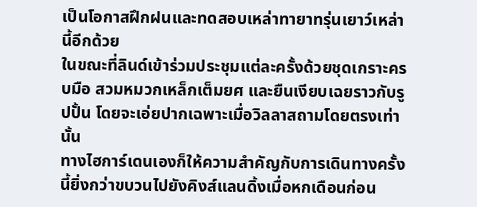เป็นโอกาสฝึกฝนและทดสอบเหล่าทายาทรุ่นเยาว์เหล่านี้อีกด้วย
ในขณะที่ลินด์เข้าร่วมประชุมแต่ละครั้งด้วยชุดเกราะครบมือ สวมหมวกเหล็กเต็มยศ และยืนเงียบเฉยราวกับรูปปั้น โดยจะเอ่ยปากเฉพาะเมื่อวิลลาสถามโดยตรงเท่านั้น
ทางไฮการ์เดนเองก็ให้ความสำคัญกับการเดินทางครั้งนี้ยิ่งกว่าขบวนไปยังคิงส์แลนดิ้งเมื่อหกเดือนก่อน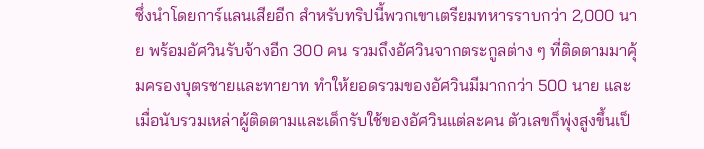ซึ่งนำโดยการ์แลนเสียอีก สำหรับทริปนี้พวกเขาเตรียมทหารราบกว่า 2,000 นาย พร้อมอัศวินรับจ้างอีก 300 คน รวมถึงอัศวินจากตระกูลต่าง ๆ ที่ติดตามมาคุ้มครองบุตรชายและทายาท ทำให้ยอดรวมของอัศวินมีมากกว่า 500 นาย และเมื่อนับรวมเหล่าผู้ติดตามและเด็กรับใช้ของอัศวินแต่ละคน ตัวเลขก็พุ่งสูงขึ้นเป็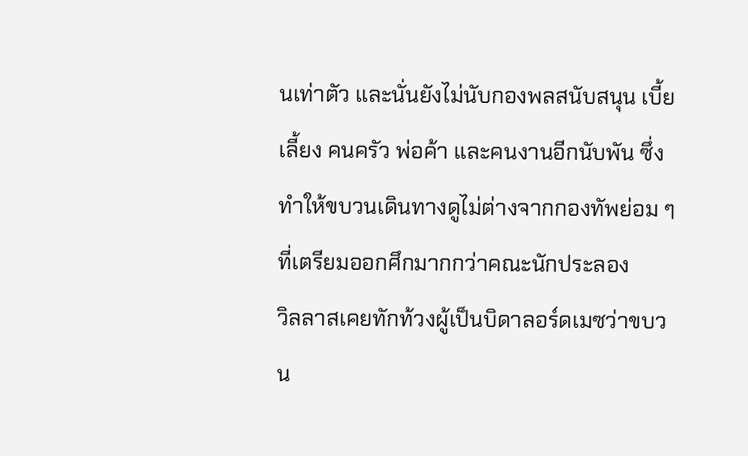นเท่าตัว และนั่นยังไม่นับกองพลสนับสนุน เบี้ยเลี้ยง คนครัว พ่อค้า และคนงานอีกนับพัน ซึ่งทำให้ขบวนเดินทางดูไม่ต่างจากกองทัพย่อม ๆ ที่เตรียมออกศึกมากกว่าคณะนักประลอง
วิลลาสเคยทักท้วงผู้เป็นบิดาลอร์ดเมซว่าขบวน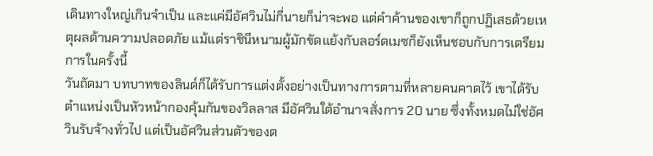เดินทางใหญ่เกินจำเป็น และแค่มีอัศวินไม่กี่นายก็น่าจะพอ แต่คำค้านของเขาก็ถูกปฏิเสธด้วยเหตุผลด้านความปลอดภัย แม้แต่ราชินีหนามผู้มักขัดแย้งกับลอร์ดเมซก็ยังเห็นชอบกับการเตรียมการในครั้งนี้
วันถัดมา บทบาทของลินด์ก็ได้รับการแต่งตั้งอย่างเป็นทางการตามที่หลายคนคาดไว้ เขาได้รับตำแหน่งเป็นหัวหน้ากองคุ้มกันของวิลลาส มีอัศวินใต้อำนาจสั่งการ 20 นาย ซึ่งทั้งหมดไม่ใช่อัศวินรับจ้างทั่วไป แต่เป็นอัศวินส่วนตัวของต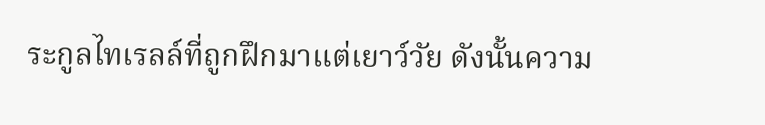ระกูลไทเรลล์ที่ถูกฝึกมาแต่เยาว์วัย ดังนั้นความ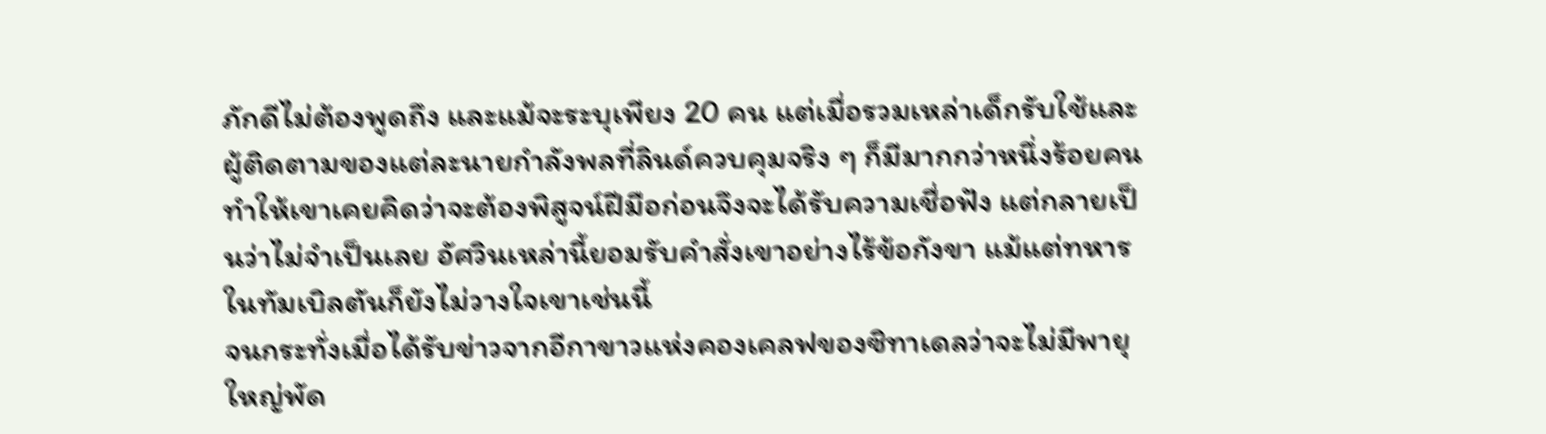ภักดีไม่ต้องพูดถึง และแม้จะระบุเพียง 20 คน แต่เมื่อรวมเหล่าเด็กรับใช้และผู้ติดตามของแต่ละนายกำลังพลที่ลินด์ควบคุมจริง ๆ ก็มีมากกว่าหนึ่งร้อยคน ทำให้เขาเคยคิดว่าจะต้องพิสูจน์ฝีมือก่อนจึงจะได้รับความเชื่อฟัง แต่กลายเป็นว่าไม่จำเป็นเลย อัศวินเหล่านี้ยอมรับคำสั่งเขาอย่างไร้ข้อกังขา แม้แต่ทหารในทัมเบิลตันก็ยังไม่วางใจเขาเช่นนี้
จนกระทั่งเมื่อได้รับข่าวจากอีกาขาวแห่งคองเคลฟของซิทาเดลว่าจะไม่มีพายุใหญ่พัด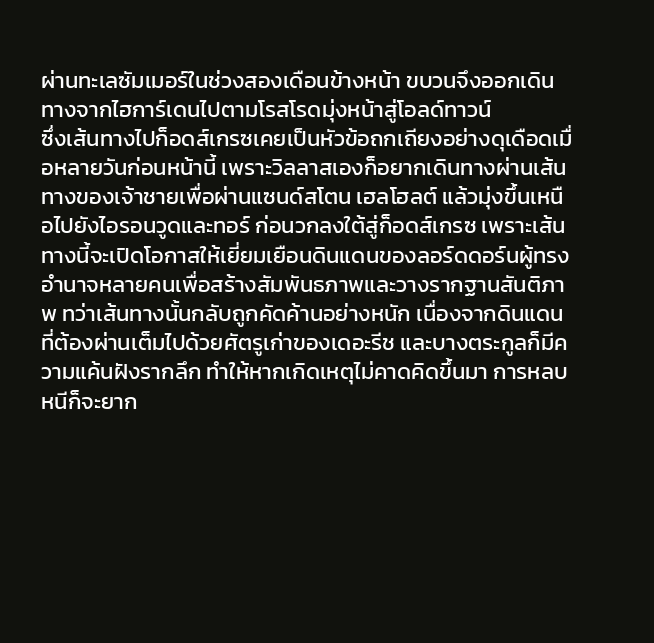ผ่านทะเลซัมเมอร์ในช่วงสองเดือนข้างหน้า ขบวนจึงออกเดินทางจากไฮการ์เดนไปตามโรสโรดมุ่งหน้าสู่โอลด์ทาวน์
ซึ่งเส้นทางไปก็อดส์เกรซเคยเป็นหัวข้อถกเถียงอย่างดุเดือดเมื่อหลายวันก่อนหน้านี้ เพราะวิลลาสเองก็อยากเดินทางผ่านเส้นทางของเจ้าชายเพื่อผ่านแซนด์สโตน เฮลโฮลต์ แล้วมุ่งขึ้นเหนือไปยังไอรอนวูดและทอร์ ก่อนวกลงใต้สู่ก็อดส์เกรซ เพราะเส้นทางนี้จะเปิดโอกาสให้เยี่ยมเยือนดินแดนของลอร์ดดอร์นผู้ทรงอำนาจหลายคนเพื่อสร้างสัมพันธภาพและวางรากฐานสันติภาพ ทว่าเส้นทางนั้นกลับถูกคัดค้านอย่างหนัก เนื่องจากดินแดนที่ต้องผ่านเต็มไปด้วยศัตรูเก่าของเดอะรีช และบางตระกูลก็มีความแค้นฝังรากลึก ทำให้หากเกิดเหตุไม่คาดคิดขึ้นมา การหลบหนีก็จะยาก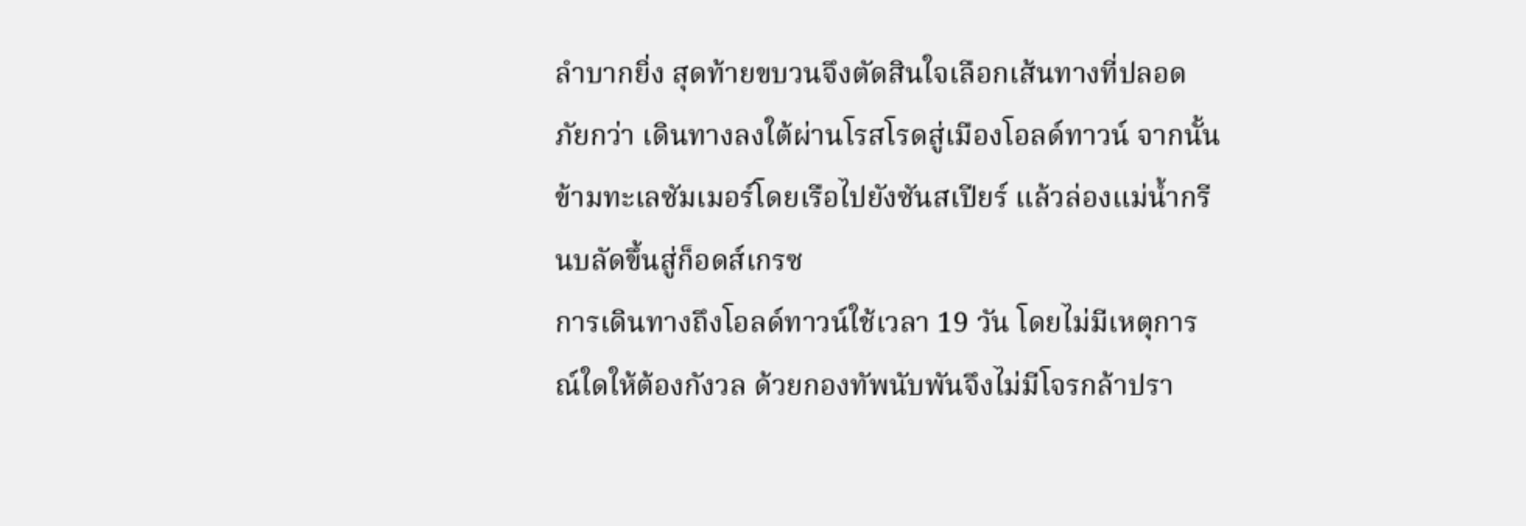ลำบากยิ่ง สุดท้ายขบวนจึงตัดสินใจเลือกเส้นทางที่ปลอดภัยกว่า เดินทางลงใต้ผ่านโรสโรดสู่เมืองโอลด์ทาวน์ จากนั้นข้ามทะเลซัมเมอร์โดยเรือไปยังซันสเปียร์ แล้วล่องแม่น้ำกรีนบลัดขึ้นสู่ก็อดส์เกรซ
การเดินทางถึงโอลด์ทาวน์ใช้เวลา 19 วัน โดยไม่มีเหตุการณ์ใดให้ต้องกังวล ด้วยกองทัพนับพันจึงไม่มีโจรกล้าปรา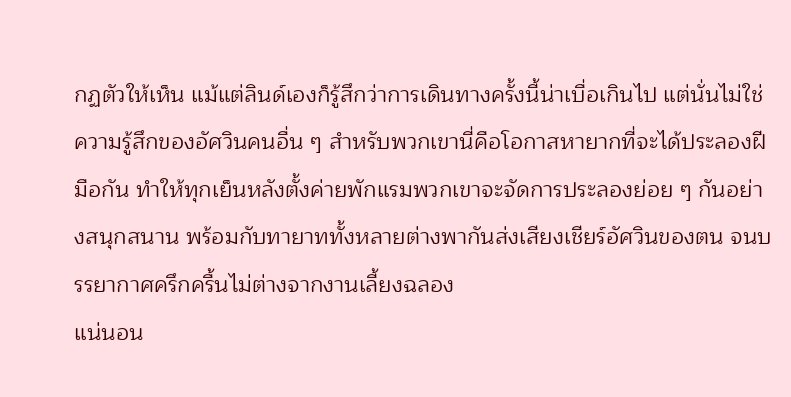กฏตัวให้เห็น แม้แต่ลินด์เองก็รู้สึกว่าการเดินทางครั้งนี้น่าเบื่อเกินไป แต่นั่นไม่ใช่ความรู้สึกของอัศวินคนอื่น ๆ สำหรับพวกเขานี่คือโอกาสหายากที่จะได้ประลองฝีมือกัน ทำให้ทุกเย็นหลังตั้งค่ายพักแรมพวกเขาจะจัดการประลองย่อย ๆ กันอย่างสนุกสนาน พร้อมกับทายาททั้งหลายต่างพากันส่งเสียงเชียร์อัศวินของตน จนบรรยากาศครึกครื้นไม่ต่างจากงานเลี้ยงฉลอง
แน่นอน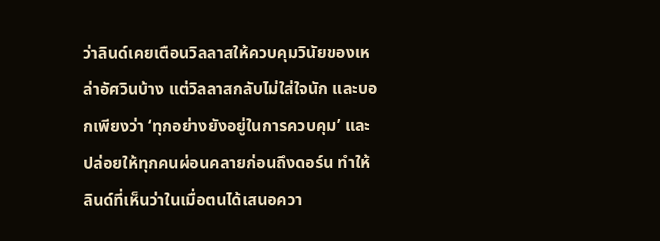ว่าลินด์เคยเตือนวิลลาสให้ควบคุมวินัยของเหล่าอัศวินบ้าง แต่วิลลาสกลับไม่ใส่ใจนัก และบอกเพียงว่า ‘ทุกอย่างยังอยู่ในการควบคุม’ และปล่อยให้ทุกคนผ่อนคลายก่อนถึงดอร์น ทำให้ลินด์ที่เห็นว่าในเมื่อตนได้เสนอควา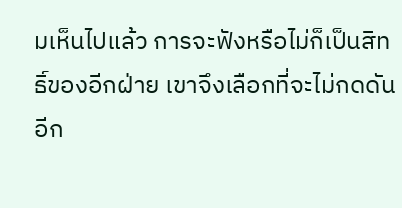มเห็นไปแล้ว การจะฟังหรือไม่ก็เป็นสิทธิ์ของอีกฝ่าย เขาจึงเลือกที่จะไม่กดดันอีก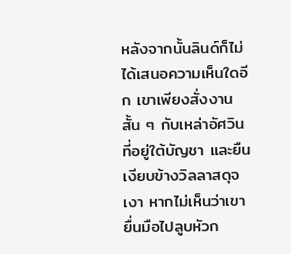หลังจากนั้นลินด์ก็ไม่ได้เสนอความเห็นใดอีก เขาเพียงสั่งงานสั้น ๆ กับเหล่าอัศวินที่อยู่ใต้บัญชา และยืนเงียบข้างวิลลาสดุจเงา หากไม่เห็นว่าเขายื่นมือไปลูบหัวก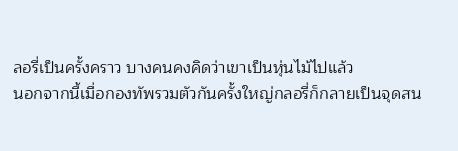ลอรี่เป็นครั้งคราว บางคนคงคิดว่าเขาเป็นหุ่นไม้ไปแล้ว
นอกจากนี้เมื่อกองทัพรวมตัวกันครั้งใหญ่กลอรี่ก็กลายเป็นจุดสน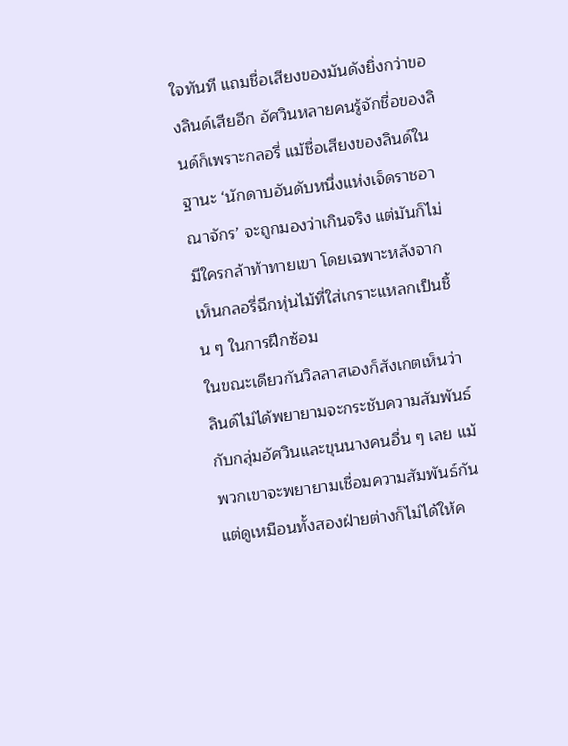ใจทันที แถมชื่อเสียงของมันดังยิ่งกว่าของลินด์เสียอีก อัศวินหลายคนรู้จักชื่อของลินด์ก็เพราะกลอรี่ แม้ชื่อเสียงของลินด์ในฐานะ ‘นักดาบอันดับหนึ่งแห่งเจ็ดราชอาณาจักร’ จะถูกมองว่าเกินจริง แต่มันก็ไม่มีใครกล้าท้าทายเขา โดยเฉพาะหลังจากเห็นกลอรี่ฉีกหุ่นไม้ที่ใส่เกราะแหลกเป็นชิ้น ๆ ในการฝึกซ้อม
ในขณะเดียวกันวิลลาสเองก็สังเกตเห็นว่าลินด์ไม่ได้พยายามจะกระชับความสัมพันธ์กับกลุ่มอัศวินและขุนนางคนอื่น ๆ เลย แม้พวกเขาจะพยายามเชื่อมความสัมพันธ์กัน แต่ดูเหมือนทั้งสองฝ่ายต่างก็ไม่ได้ให้ค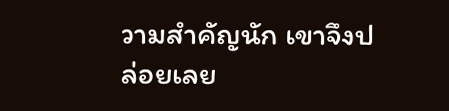วามสำคัญนัก เขาจึงปล่อยเลย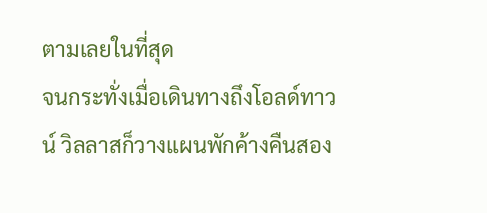ตามเลยในที่สุด
จนกระทั่งเมื่อเดินทางถึงโอลด์ทาวน์ วิลลาสก็วางแผนพักค้างคืนสอง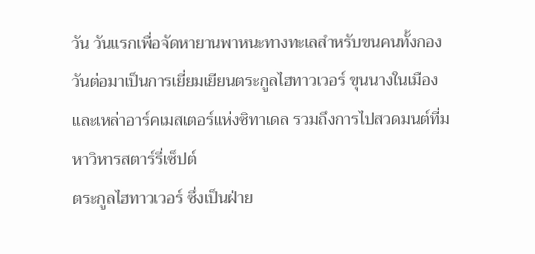วัน วันแรกเพื่อจัดหายานพาหนะทางทะเลสำหรับขนคนทั้งกอง วันต่อมาเป็นการเยี่ยมเยียนตระกูลไฮทาวเวอร์ ขุนนางในเมือง และเหล่าอาร์คเมสเตอร์แห่งซิทาเดล รวมถึงการไปสวดมนต์ที่มหาวิหารสตาร์รี่เซ็ปต์
ตระกูลไฮทาวเวอร์ ซึ่งเป็นฝ่าย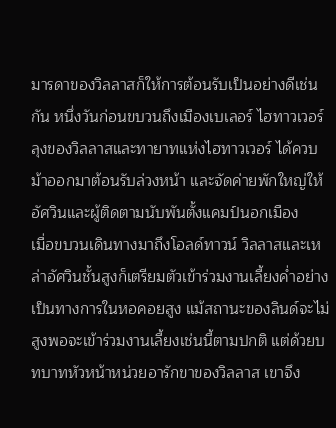มารดาของวิลลาสก็ให้การต้อนรับเป็นอย่างดีเช่นกัน หนึ่งวันก่อนขบวนถึงเมืองเบเลอร์ ไฮทาวเวอร์ ลุงของวิลลาสและทายาทแห่งไฮทาวเวอร์ ได้ควบม้าออกมาต้อนรับล่วงหน้า และจัดค่ายพักใหญ่ให้อัศวินและผู้ติดตามนับพันตั้งแคมป์นอกเมือง
เมื่อขบวนเดินทางมาถึงโอลด์ทาวน์ วิลลาสและเหล่าอัศวินชั้นสูงก็เตรียมตัวเข้าร่วมงานเลี้ยงค่ำอย่างเป็นทางการในหอคอยสูง แม้สถานะของลินด์จะไม่สูงพอจะเข้าร่วมงานเลี้ยงเช่นนี้ตามปกติ แต่ด้วยบทบาทหัวหน้าหน่วยอารักขาของวิลลาส เขาจึง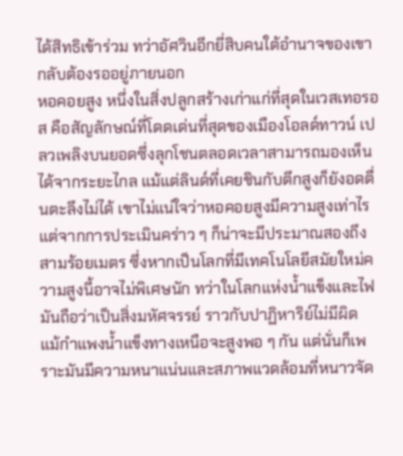ได้สิทธิเข้าร่วม ทว่าอัศวินอีกยี่สิบคนใต้อำนาจของเขากลับต้องรออยู่ภายนอก
หอคอยสูง หนึ่งในสิ่งปลูกสร้างเก่าแก่ที่สุดในเวสเทอรอส คือสัญลักษณ์ที่โดดเด่นที่สุดของเมืองโอลด์ทาวน์ เปลวเพลิงบนยอดซึ่งลุกโชนตลอดเวลาสามารถมองเห็นได้จากระยะไกล แม้แต่ลินด์ที่เคยชินกับตึกสูงก็ยังอดตื่นตะลึงไม่ได้ เขาไม่แน่ใจว่าหอคอยสูงมีความสูงเท่าไร แต่จากการประเมินคร่าว ๆ ก็น่าจะมีประมาณสองถึงสามร้อยเมตร ซึ่งหากเป็นโลกที่มีเทคโนโลยีสมัยใหม่ความสูงนี้อาจไม่พิเศษนัก ทว่าในโลกแห่งน้ำแข็งและไฟ มันถือว่าเป็นสิ่งมหัศจรรย์ ราวกับปาฏิหาริย์ไม่มีผิด
แม้กำแพงน้ำแข็งทางเหนือจะสูงพอ ๆ กัน แต่นั่นก็เพราะมันมีความหนาแน่นและสภาพแวดล้อมที่หนาวจัด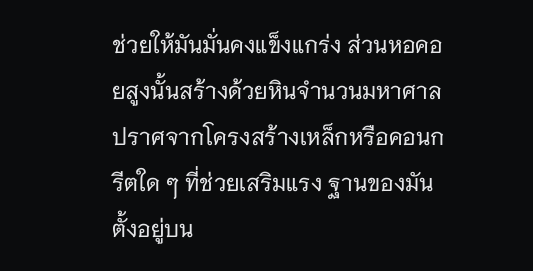ช่วยให้มันมั่นคงแข็งแกร่ง ส่วนหอคอยสูงนั้นสร้างด้วยหินจำนวนมหาศาล ปราศจากโครงสร้างเหล็กหรือคอนกรีตใด ๆ ที่ช่วยเสริมแรง ฐานของมันตั้งอยู่บน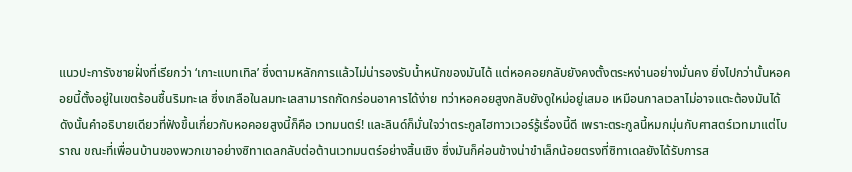แนวปะการังชายฝั่งที่เรียกว่า ‘เกาะแบทเทิล’ ซึ่งตามหลักการแล้วไม่น่ารองรับน้ำหนักของมันได้ แต่หอคอยกลับยังคงตั้งตระหง่านอย่างมั่นคง ยิ่งไปกว่านั้นหอคอยนี้ตั้งอยู่ในเขตร้อนชื้นริมทะเล ซึ่งเกลือในลมทะเลสามารถกัดกร่อนอาคารได้ง่าย ทว่าหอคอยสูงกลับยังดูใหม่อยู่เสมอ เหมือนกาลเวลาไม่อาจแตะต้องมันได้
ดังนั้นคำอธิบายเดียวที่ฟังขึ้นเกี่ยวกับหอคอยสูงนี้ก็คือ เวทมนตร์! และลินด์ก็มั่นใจว่าตระกูลไฮทาวเวอร์รู้เรื่องนี้ดี เพราะตระกูลนี้หมกมุ่นกับศาสตร์เวทมาแต่โบราณ ขณะที่เพื่อนบ้านของพวกเขาอย่างซิทาเดลกลับต่อต้านเวทมนตร์อย่างสิ้นเชิง ซึ่งมันก็ค่อนข้างน่าขำเล็กน้อยตรงที่ซิทาเดลยังได้รับการส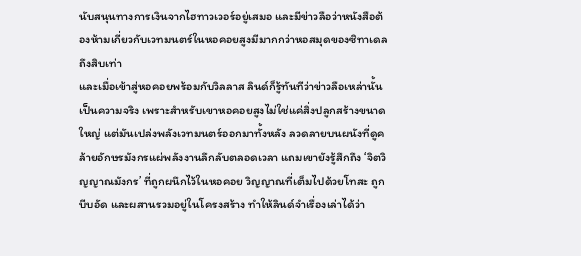นับสนุนทางการเงินจากไฮทาวเวอร์อยู่เสมอ และมีข่าวลือว่าหนังสือต้องห้ามเกี่ยวกับเวทมนตร์ในหอคอยสูงมีมากกว่าหอสมุดของซิทาเดลถึงสิบเท่า
และเมื่อเข้าสู่หอคอยพร้อมกับวิลลาส ลินด์ก็รู้ทันทีว่าข่าวลือเหล่านั้นเป็นความจริง เพราะสำหรับเขาหอคอยสูงไม่ใช่แค่สิ่งปลูกสร้างขนาดใหญ่ แต่มันเปล่งพลังเวทมนตร์ออกมาทั้งหลัง ลวดลายบนผนังที่ดูคล้ายอักษรมังกรแผ่พลังงานลึกลับตลอดเวลา แถมเขายังรู้สึกถึง ‘จิตวิญญาณมังกร’ ที่ถูกผนึกไว้ในหอคอย วิญญาณที่เต็มไปด้วยโทสะ ถูกบีบอัด และผสานรวมอยู่ในโครงสร้าง ทำให้ลินด์จำเรื่องเล่าได้ว่า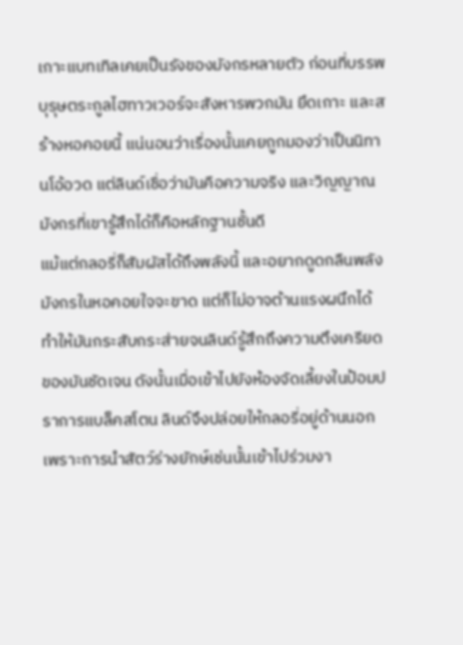เกาะแบทเทิลเคยเป็นรังของมังกรหลายตัว ก่อนที่บรรพบุรุษตระกูลไฮทาวเวอร์จะสังหารพวกมัน ยึดเกาะ และสร้างหอคอยนี้ แน่นอนว่าเรื่องนั้นเคยถูกมองว่าเป็นนิทานโอ้อวด แต่ลินด์เชื่อว่ามันคือความจริง และวิญญาณมังกรที่เขารู้สึกได้ก็คือหลักฐานชั้นดี
แม้แต่กลอรี่ก็สัมผัสได้ถึงพลังนี้ และอยากดูดกลืนพลังมังกรในหอคอยใจจะขาด แต่ก็ไม่อาจต้านแรงผนึกได้ ทำให้มันกระสับกระส่ายจนลินด์รู้สึกถึงความตึงเครียดของมันชัดเจน ดังนั้นเมื่อเข้าไปยังห้องจัดเลี้ยงในป้อมปราการแบล็คสโตน ลินด์จึงปล่อยให้กลอรี่อยู่ด้านนอก เพราะการนำสัตว์ร่างยักษ์เช่นนั้นเข้าไปร่วมงา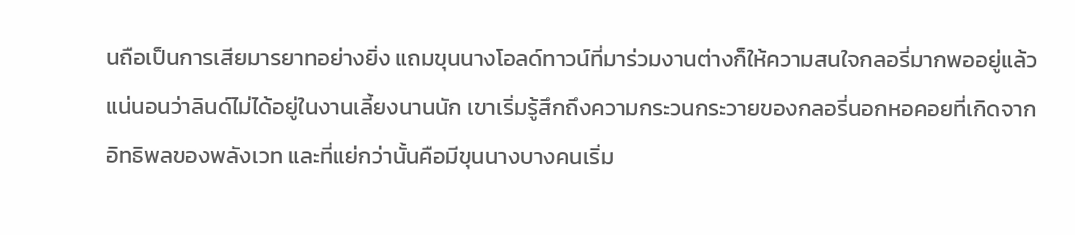นถือเป็นการเสียมารยาทอย่างยิ่ง แถมขุนนางโอลด์ทาวน์ที่มาร่วมงานต่างก็ให้ความสนใจกลอรี่มากพออยู่แล้ว
แน่นอนว่าลินด์ไม่ได้อยู่ในงานเลี้ยงนานนัก เขาเริ่มรู้สึกถึงความกระวนกระวายของกลอรี่นอกหอคอยที่เกิดจากอิทธิพลของพลังเวท และที่แย่กว่านั้นคือมีขุนนางบางคนเริ่ม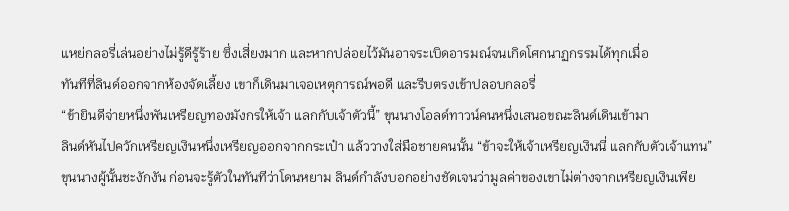แหย่กลอรี่เล่นอย่างไม่รู้ดีรู้ร้าย ซึ่งเสี่ยงมาก และหากปล่อยไว้มันอาจระเบิดอารมณ์จนเกิดโศกนาฏกรรมได้ทุกเมื่อ
ทันทีที่ลินด์ออกจากห้องจัดเลี้ยง เขาก็เดินมาเจอเหตุการณ์พอดี และรีบตรงเข้าปลอบกลอรี่
“ข้ายินดีจ่ายหนึ่งพันเหรียญทองมังกรให้เจ้า แลกกับเจ้าตัวนี้” ขุนนางโอลด์ทาวน์คนหนึ่งเสนอขณะลินด์เดินเข้ามา
ลินด์หันไปควักเหรียญเงินหนึ่งเหรียญออกจากกระเป๋า แล้ววางใส่มือชายคนนั้น “ข้าจะให้เจ้าเหรียญเงินนี่ แลกกับตัวเจ้าแทน”
ขุนนางผู้นั้นชะงักงัน ก่อนจะรู้ตัวในทันทีว่าโดนหยาม ลินด์กำลังบอกอย่างชัดเจนว่ามูลค่าของเขาไม่ต่างจากเหรียญเงินเพีย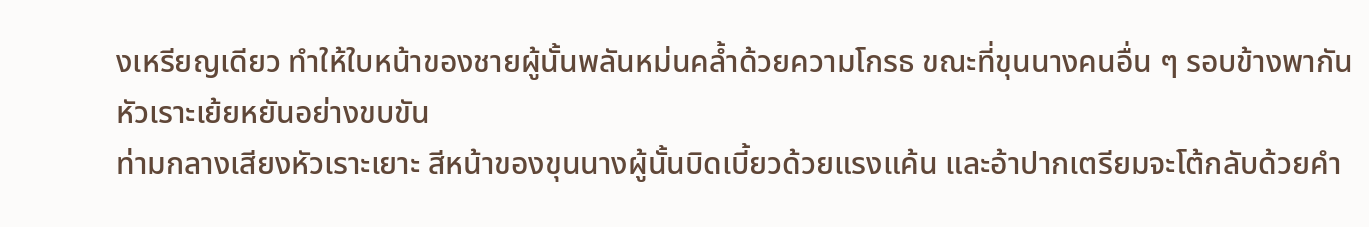งเหรียญเดียว ทำให้ใบหน้าของชายผู้นั้นพลันหม่นคล้ำด้วยความโกรธ ขณะที่ขุนนางคนอื่น ๆ รอบข้างพากันหัวเราะเย้ยหยันอย่างขบขัน
ท่ามกลางเสียงหัวเราะเยาะ สีหน้าของขุนนางผู้นั้นบิดเบี้ยวด้วยแรงแค้น และอ้าปากเตรียมจะโต้กลับด้วยคำ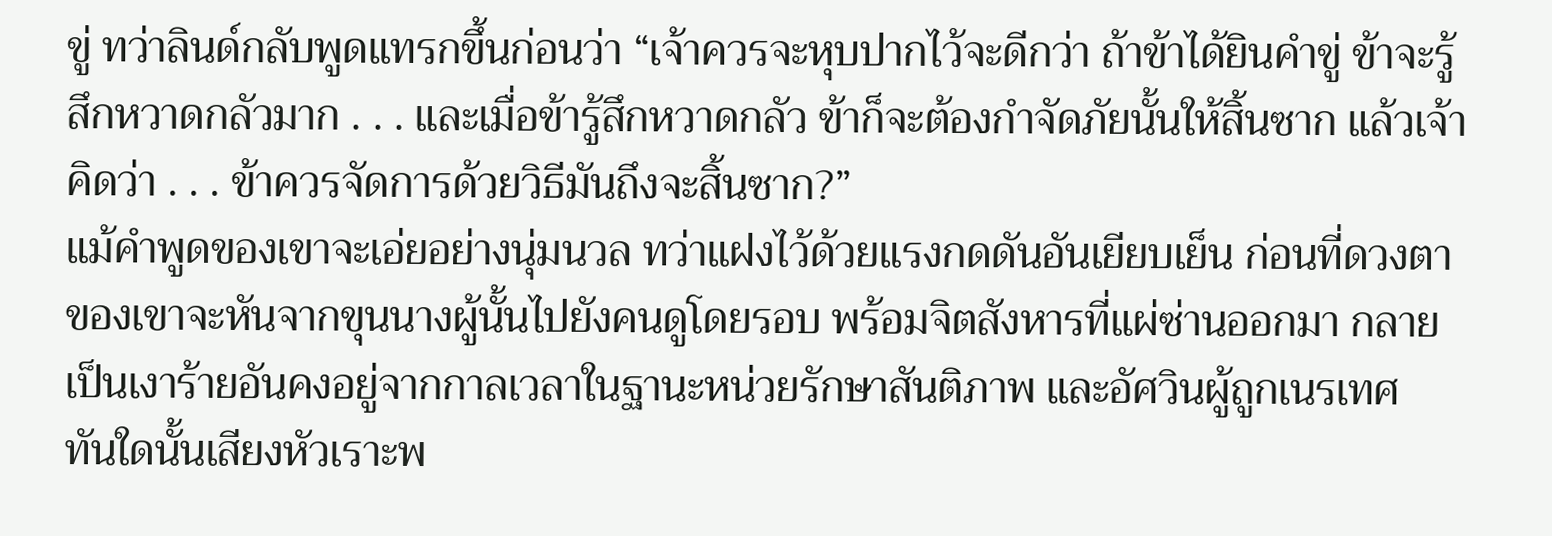ขู่ ทว่าลินด์กลับพูดแทรกขึ้นก่อนว่า “เจ้าควรจะหุบปากไว้จะดีกว่า ถ้าข้าได้ยินคำขู่ ข้าจะรู้สึกหวาดกลัวมาก . . . และเมื่อข้ารู้สึกหวาดกลัว ข้าก็จะต้องกำจัดภัยนั้นให้สิ้นซาก แล้วเจ้าคิดว่า . . . ข้าควรจัดการด้วยวิธีมันถึงจะสิ้นซาก?”
แม้คำพูดของเขาจะเอ่ยอย่างนุ่มนวล ทว่าแฝงไว้ด้วยแรงกดดันอันเยียบเย็น ก่อนที่ดวงตาของเขาจะหันจากขุนนางผู้นั้นไปยังคนดูโดยรอบ พร้อมจิตสังหารที่แผ่ซ่านออกมา กลายเป็นเงาร้ายอันคงอยู่จากกาลเวลาในฐานะหน่วยรักษาสันติภาพ และอัศวินผู้ถูกเนรเทศ
ทันใดนั้นเสียงหัวเราะพ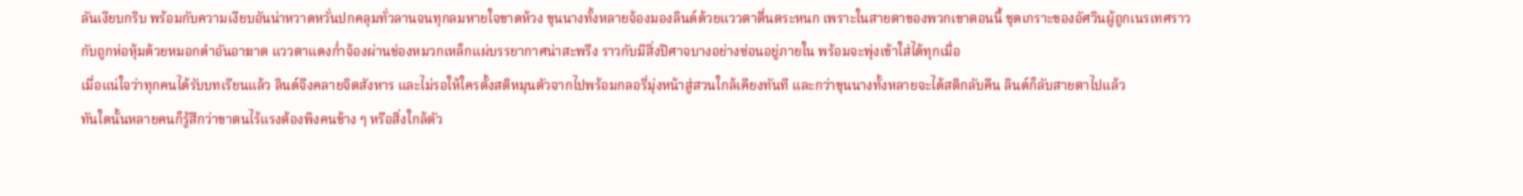ลันเงียบกริบ พร้อมกับความเงียบอันน่าหวาดหวั่นปกคลุมทั่วลานจนทุกลมหายใจขาดห้วง ขุนนางทั้งหลายจ้องมองลินด์ด้วยแววตาตื่นตระหนก เพราะในสายตาของพวกเขาตอนนี้ ชุดเกราะของอัศวินผู้ถูกเนรเทศราวกับถูกห่อหุ้มด้วยหมอกดำอันอาฆาต แววตาแดงก่ำจ้องผ่านช่องหมวกเหล็กแผ่บรรยากาศน่าสะพรึง ราวกับมีสิ่งปีศาจบางอย่างซ่อนอยู่ภายใน พร้อมจะพุ่งเข้าใส่ได้ทุกเมื่อ
เมื่อแน่ใจว่าทุกคนได้รับบทเรียนแล้ว ลินด์จึงคลายจิตสังหาร และไม่รอให้ใครตั้งสติหมุนตัวจากไปพร้อมกลอรี่มุ่งหน้าสู่สวนใกล้เคียงทันที และกว่าขุนนางทั้งหลายจะได้สติกลับคืน ลินด์ก็ลับสายตาไปแล้ว
ทันใดนั้นหลายคนก็รู้สึกว่าขาตนไร้แรงต้องพิงคนข้าง ๆ หรือสิ่งใกล้ตัว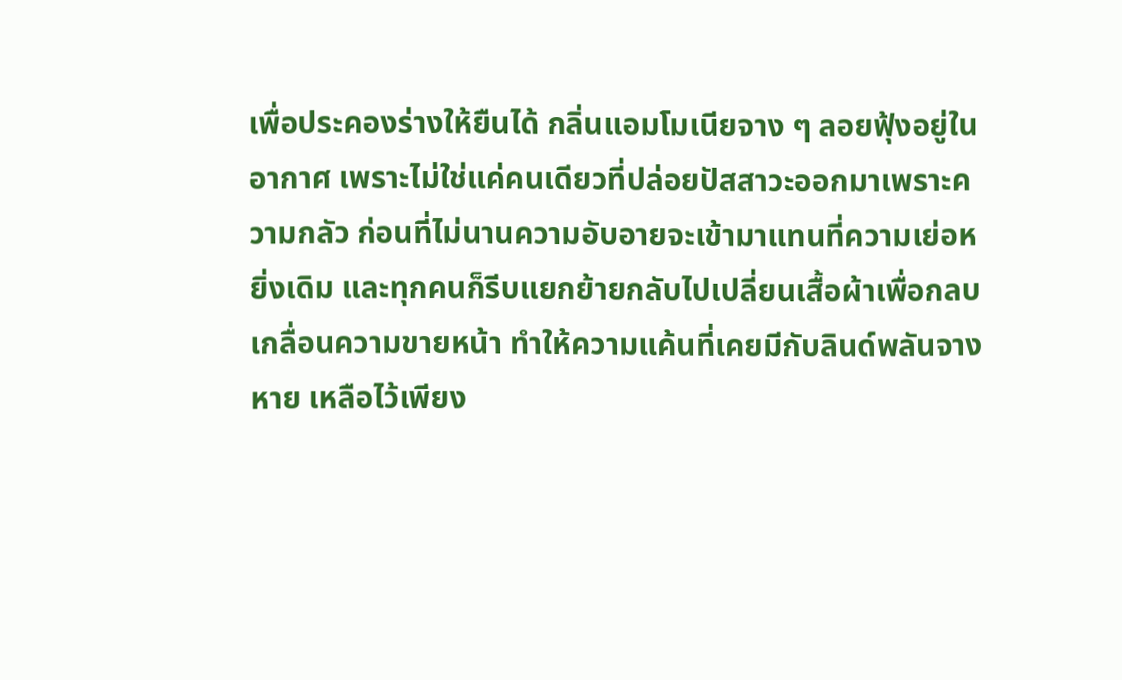เพื่อประคองร่างให้ยืนได้ กลิ่นแอมโมเนียจาง ๆ ลอยฟุ้งอยู่ในอากาศ เพราะไม่ใช่แค่คนเดียวที่ปล่อยปัสสาวะออกมาเพราะความกลัว ก่อนที่ไม่นานความอับอายจะเข้ามาแทนที่ความเย่อหยิ่งเดิม และทุกคนก็รีบแยกย้ายกลับไปเปลี่ยนเสื้อผ้าเพื่อกลบเกลื่อนความขายหน้า ทำให้ความแค้นที่เคยมีกับลินด์พลันจางหาย เหลือไว้เพียง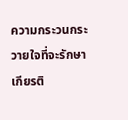ความกระวนกระวายใจที่จะรักษาเกียรติ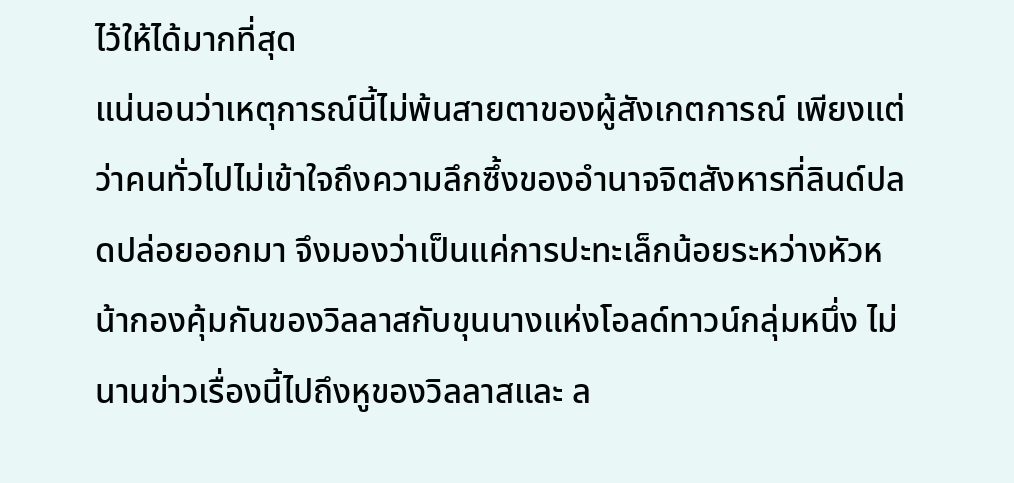ไว้ให้ได้มากที่สุด
แน่นอนว่าเหตุการณ์นี้ไม่พ้นสายตาของผู้สังเกตการณ์ เพียงแต่ว่าคนทั่วไปไม่เข้าใจถึงความลึกซึ้งของอำนาจจิตสังหารที่ลินด์ปลดปล่อยออกมา จึงมองว่าเป็นแค่การปะทะเล็กน้อยระหว่างหัวหน้ากองคุ้มกันของวิลลาสกับขุนนางแห่งโอลด์ทาวน์กลุ่มหนึ่ง ไม่นานข่าวเรื่องนี้ไปถึงหูของวิลลาสและ ล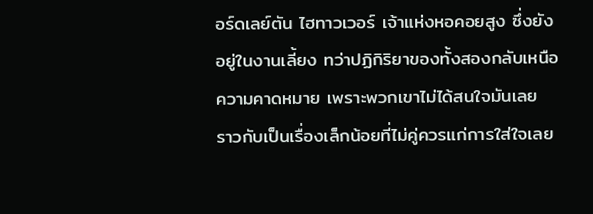อร์ดเลย์ตัน ไฮทาวเวอร์ เจ้าแห่งหอคอยสูง ซึ่งยังอยู่ในงานเลี้ยง ทว่าปฏิกิริยาของทั้งสองกลับเหนือความคาดหมาย เพราะพวกเขาไม่ได้สนใจมันเลย ราวกับเป็นเรื่องเล็กน้อยที่ไม่คู่ควรแก่การใส่ใจเลย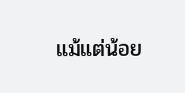แม้แต่น้อย